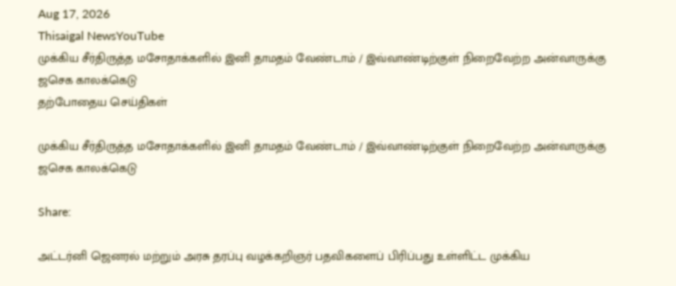Aug 17, 2026
Thisaigal NewsYouTube
முக்கிய சீர்திருத்த மசோதாக்களில் இனி தாமதம் வேண்டாம் / இவ்வாண்டிற்குள் நிறைவேற்ற அன்வாருக்கு ஜசெக காலக்கெடு
தற்போதைய செய்திகள்

முக்கிய சீர்திருத்த மசோதாக்களில் இனி தாமதம் வேண்டாம் / இவ்வாண்டிற்குள் நிறைவேற்ற அன்வாருக்கு ஜசெக காலக்கெடு

Share:

அட்டர்னி ஜெனரல் மற்றும் அரசு தரப்பு வழக்கறிஞர் பதவிகளைப் பிரிப்பது உள்ளிட்ட முக்கிய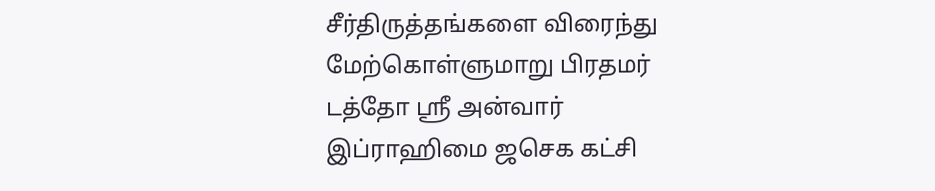சீர்திருத்தங்களை விரைந்து மேற்கொள்ளுமாறு பிரதமர் டத்தோ ஶ்ரீ அன்வார் இப்ராஹிமை ஜசெக கட்சி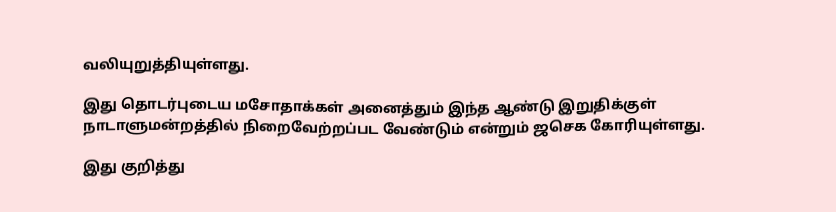வலியுறுத்தியுள்ளது.

இது தொடர்புடைய மசோதாக்கள் அனைத்தும் இந்த ஆண்டு இறுதிக்குள் நாடாளுமன்றத்தில் நிறைவேற்றப்பட வேண்டும் என்றும் ஜசெக கோரியுள்ளது.

இது குறித்து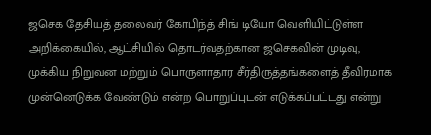ஜசெக தேசியத் தலைவர் கோபிந்த் சிங் டியோ வெளியிட்டுள்ள அறிக்கையில், ஆட்சியில் தொடர்வதற்கான ஜசெகவின் முடிவு, முக்கிய நிறுவன மற்றும் பொருளாதார சீர்திருத்தங்களைத் தீவிரமாக முன்னெடுக்க வேண்டும் என்ற பொறுப்புடன் எடுக்கப்பட்டது என்று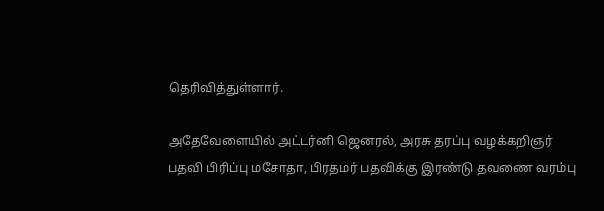தெரிவித்துள்ளார்.

அதேவேளையில் அட்டர்னி ஜெனரல், அரசு தரப்பு வழக்கறிஞர் பதவி பிரிப்பு மசோதா, பிரதமர் பதவிக்கு இரண்டு தவணை வரம்பு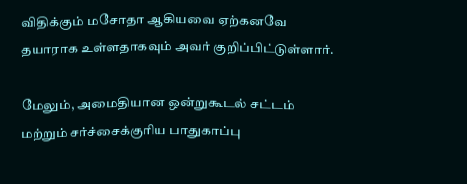விதிக்கும் மசோதா ஆகியவை ஏற்கனவே தயாராக உள்ளதாகவும் அவர் குறிப்பிட்டுள்ளார்.

மேலும், அமைதியான ஒன்றுகூடல் சட்டம் மற்றும் சர்ச்சைக்குரிய பாதுகாப்பு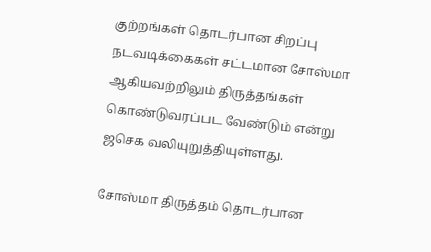குற்றங்கள் தொடர்பான சிறப்பு நடவடிக்கைகள் சட்டமான சோஸ்மா ஆகியவற்றிலும் திருத்தங்கள் கொண்டுவரப்பட வேண்டும் என்று ஜசெக வலியுறுத்தியுள்ளது.

சோஸ்மா திருத்தம் தொடர்பான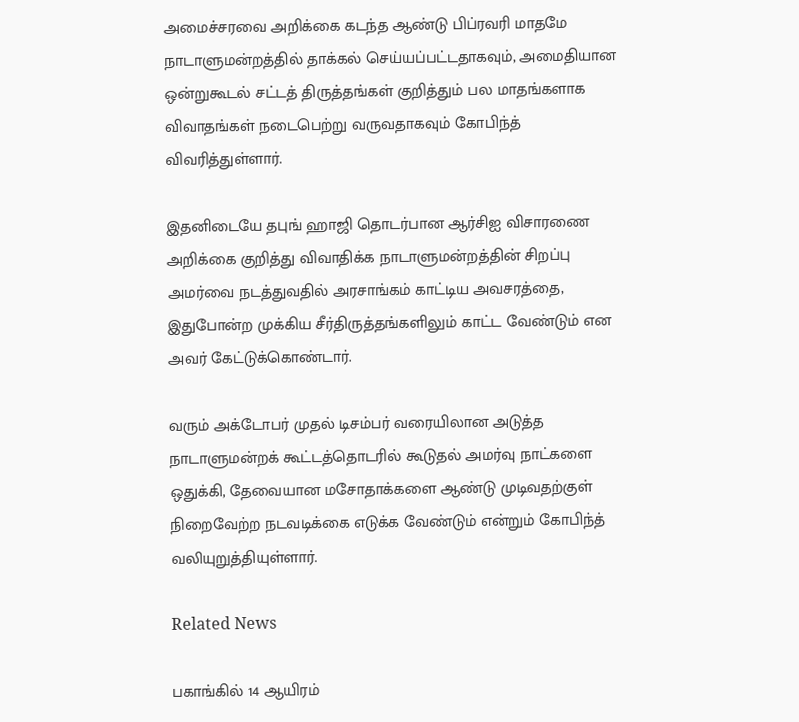அமைச்சரவை அறிக்கை கடந்த ஆண்டு பிப்ரவரி மாதமே நாடாளுமன்றத்தில் தாக்கல் செய்யப்பட்டதாகவும், அமைதியான ஒன்றுகூடல் சட்டத் திருத்தங்கள் குறித்தும் பல மாதங்களாக விவாதங்கள் நடைபெற்று வருவதாகவும் கோபிந்த் விவரித்துள்ளார்.

இதனிடையே தபுங் ஹாஜி தொடர்பான ஆர்சிஐ விசாரணை அறிக்கை குறித்து விவாதிக்க நாடாளுமன்றத்தின் சிறப்பு அமர்வை நடத்துவதில் அரசாங்கம் காட்டிய அவசரத்தை, இதுபோன்ற முக்கிய சீர்திருத்தங்களிலும் காட்ட வேண்டும் என அவர் கேட்டுக்கொண்டார்.

வரும் அக்டோபர் முதல் டிசம்பர் வரையிலான அடுத்த நாடாளுமன்றக் கூட்டத்தொடரில் கூடுதல் அமர்வு நாட்களை ஒதுக்கி, தேவையான மசோதாக்களை ஆண்டு முடிவதற்குள் நிறைவேற்ற நடவடிக்கை எடுக்க வேண்டும் என்றும் கோபிந்த் வலியுறுத்தியுள்ளார்.

Related News

பகாங்கில் 14 ஆயிரம்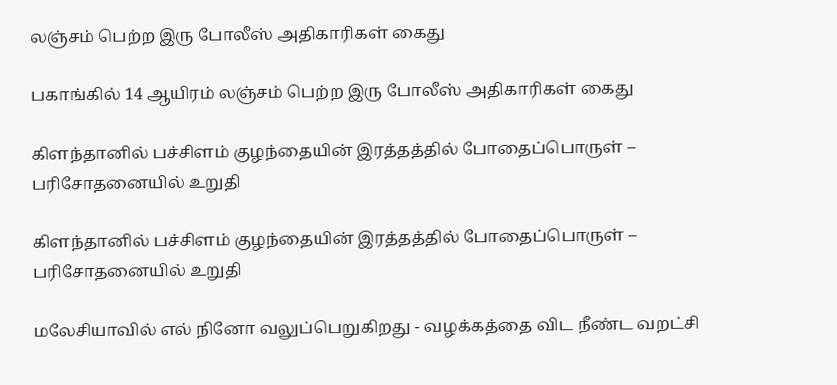லஞ்சம் பெற்ற இரு போலீஸ் அதிகாரிகள் கைது

பகாங்கில் 14 ஆயிரம் லஞ்சம் பெற்ற இரு போலீஸ் அதிகாரிகள் கைது

கிளந்தானில் பச்சிளம் குழந்தையின் இரத்தத்தில் போதைப்பொருள் – பரிசோதனையில் உறுதி

கிளந்தானில் பச்சிளம் குழந்தையின் இரத்தத்தில் போதைப்பொருள் – பரிசோதனையில் உறுதி

மலேசியாவில் எல் நினோ வலுப்பெறுகிறது - வழக்கத்தை விட நீண்ட வறட்சி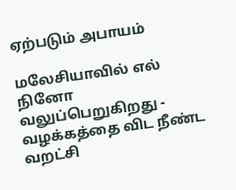ஏற்படும் அபாயம்

மலேசியாவில் எல் நினோ வலுப்பெறுகிறது - வழக்கத்தை விட நீண்ட வறட்சி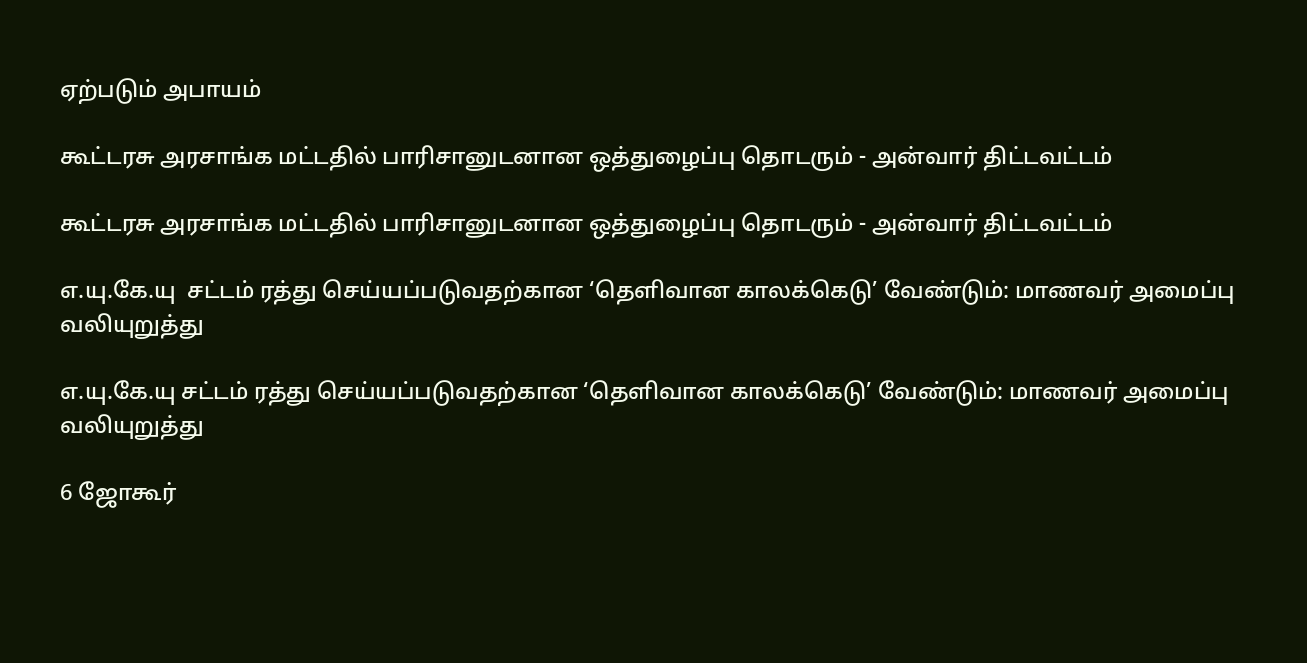ஏற்படும் அபாயம்

கூட்டரசு அரசாங்க மட்டதில் பாரிசானுடனான ஒத்துழைப்பு தொடரும் - அன்வார் திட்டவட்டம்

கூட்டரசு அரசாங்க மட்டதில் பாரிசானுடனான ஒத்துழைப்பு தொடரும் - அன்வார் திட்டவட்டம்

எ.யு.கே.யு  சட்டம் ரத்து செய்யப்படுவதற்கான ‘தெளிவான காலக்கெடு’ வேண்டும்: மாணவர் அமைப்பு வலியுறுத்து

எ.யு.கே.யு சட்டம் ரத்து செய்யப்படுவதற்கான ‘தெளிவான காலக்கெடு’ வேண்டும்: மாணவர் அமைப்பு வலியுறுத்து

6 ஜோகூர்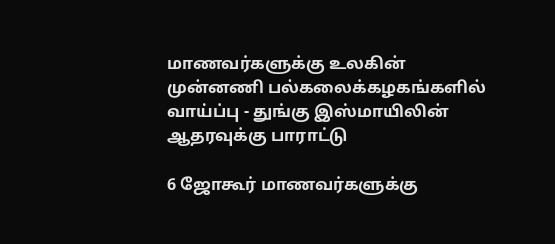மாணவர்களுக்கு உலகின் முன்னணி பல்கலைக்கழகங்களில் வாய்ப்பு - துங்கு இஸ்மாயிலின் ஆதரவுக்கு பாராட்டு

6 ஜோகூர் மாணவர்களுக்கு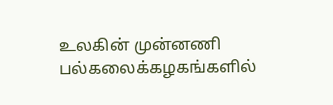உலகின் முன்னணி பல்கலைக்கழகங்களில்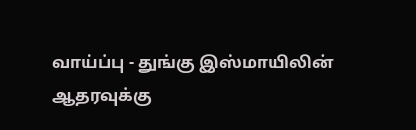வாய்ப்பு - துங்கு இஸ்மாயிலின் ஆதரவுக்கு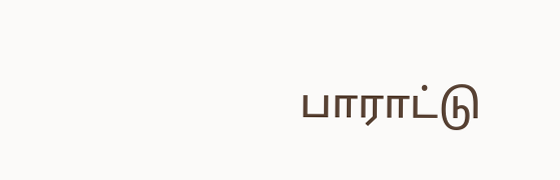பாராட்டு